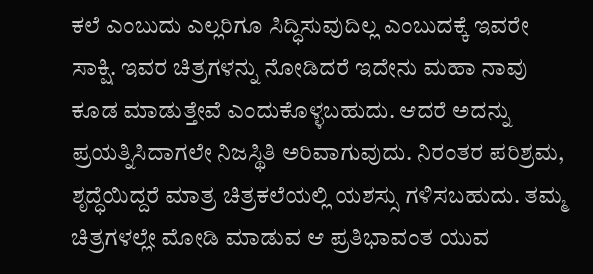ಕಲೆ ಎಂಬುದು ಎಲ್ಲರಿಗೂ ಸಿದ್ಧಿಸುವುದಿಲ್ಲ ಎಂಬುದಕ್ಕೆ ಇವರೇ ಸಾಕ್ಷಿ. ಇವರ ಚಿತ್ರಗಳನ್ನು ನೋಡಿದರೆ ಇದೇನು ಮಹಾ ನಾವು ಕೂಡ ಮಾಡುತ್ತೇವೆ ಎಂದುಕೊಳ್ಳಬಹುದು. ಆದರೆ ಅದನ್ನು ಪ್ರಯತ್ನಿಸಿದಾಗಲೇ ನಿಜಸ್ಥಿತಿ ಅರಿವಾಗುವುದು. ನಿರಂತರ ಪರಿಶ್ರಮ, ಶೃದ್ಧೆಯಿದ್ದರೆ ಮಾತ್ರ ಚಿತ್ರಕಲೆಯಲ್ಲಿ ಯಶಸ್ಸು ಗಳಿಸಬಹುದು. ತಮ್ಮ ಚಿತ್ರಗಳಲ್ಲೇ ಮೋಡಿ ಮಾಡುವ ಆ ಪ್ರತಿಭಾವಂತ ಯುವ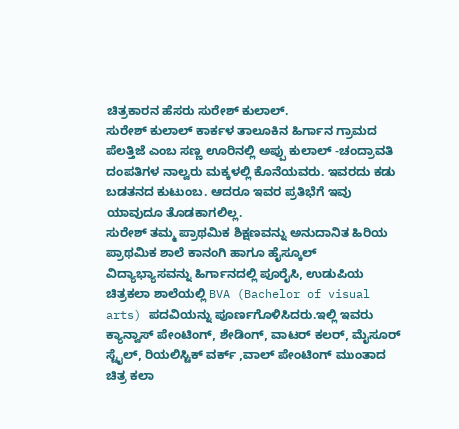ಚಿತ್ರಕಾರನ ಹೆಸರು ಸುರೇಶ್ ಕುಲಾಲ್.
ಸುರೇಶ್ ಕುಲಾಲ್ ಕಾರ್ಕಳ ತಾಲೂಕಿನ ಹಿರ್ಗಾನ ಗ್ರಾಮದ ಪೆಲತ್ತಿಜೆ ಎಂಬ ಸಣ್ಣ ಊರಿನಲ್ಲಿ ಅಪ್ಪು ಕುಲಾಲ್ -ಚಂದ್ರಾವತಿ ದಂಪತಿಗಳ ನಾಲ್ವರು ಮಕ್ಕಳಲ್ಲಿ ಕೊನೆಯವರು. ಇವರದು ಕಡು ಬಡತನದ ಕುಟುಂಬ. ಆದರೂ ಇವರ ಪ್ರತಿಭೆಗೆ ಇವು ಯಾವುದೂ ತೊಡಕಾಗಲಿಲ್ಲ.
ಸುರೇಶ್ ತಮ್ಮ ಪ್ರಾಥಮಿಕ ಶಿಕ್ಷಣವನ್ನು ಅನುದಾನಿತ ಹಿರಿಯ ಪ್ರಾಥಮಿಕ ಶಾಲೆ ಕಾನಂಗಿ ಹಾಗೂ ಹೈಸ್ಕೂಲ್ ವಿದ್ಯಾಭ್ಯಾಸವನ್ನು ಹಿರ್ಗಾನದಲ್ಲಿ ಪೂರೈಸಿ, ಉಡುಪಿಯ ಚಿತ್ರಕಲಾ ಶಾಲೆಯಲ್ಲಿ BVA (Bachelor of visual arts) ಪದವಿಯನ್ನು ಪೂರ್ಣಗೊಳಿಸಿದರು.ಇಲ್ಲಿ ಇವರು ಕ್ಯಾನ್ವಾಸ್ ಪೇಂಟಿಂಗ್, ಶೇಡಿಂಗ್, ವಾಟರ್ ಕಲರ್, ಮೈಸೂರ್ ಸ್ಟೈಲ್, ರಿಯಲಿಸ್ಟಿಕ್ ವರ್ಕ್ ,ವಾಲ್ ಪೇಂಟಿಂಗ್ ಮುಂತಾದ ಚಿತ್ರ ಕಲಾ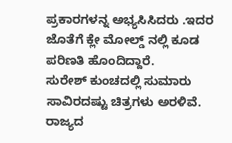ಪ್ರಕಾರಗಳನ್ನ ಅಭ್ಯಸಿಸಿದರು .ಇದರ ಜೊತೆಗೆ ಕ್ಲೇ ಮೋಲ್ಡ್ ನಲ್ಲಿ ಕೂಡ ಪರಿಣತಿ ಹೊಂದಿದ್ದಾರೆ.
ಸುರೇಶ್ ಕುಂಚದಲ್ಲಿ ಸುಮಾರು ಸಾವಿರದಷ್ಟು ಚಿತ್ರಗಳು ಅರಳಿವೆ. ರಾಜ್ಯದ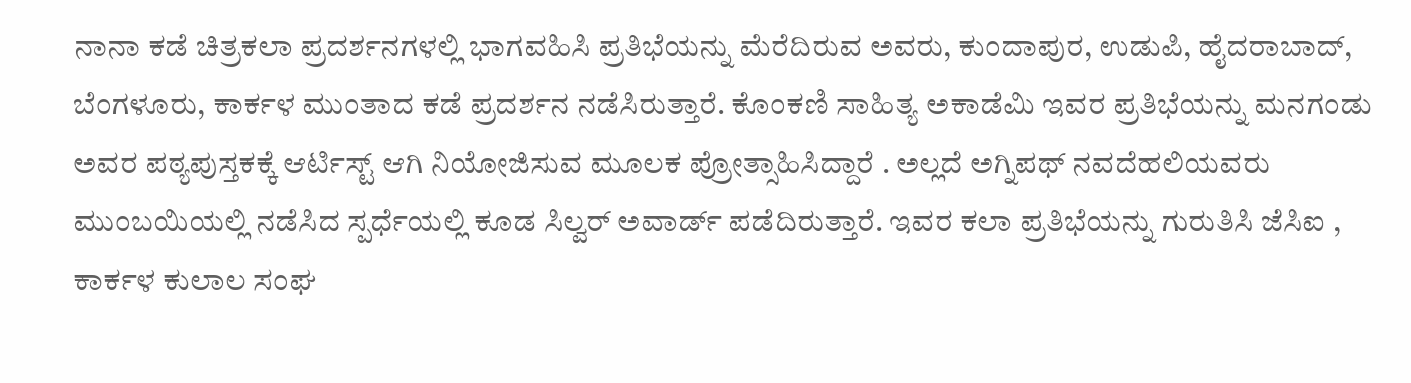ನಾನಾ ಕಡೆ ಚಿತ್ರಕಲಾ ಪ್ರದರ್ಶನಗಳಲ್ಲಿ ಭಾಗವಹಿಸಿ ಪ್ರತಿಭೆಯನ್ನು ಮೆರೆದಿರುವ ಅವರು, ಕುಂದಾಪುರ, ಉಡುಪಿ, ಹೈದರಾಬಾದ್, ಬೆಂಗಳೂರು, ಕಾರ್ಕಳ ಮುಂತಾದ ಕಡೆ ಪ್ರದರ್ಶನ ನಡೆಸಿರುತ್ತಾರೆ. ಕೊಂಕಣಿ ಸಾಹಿತ್ಯ ಅಕಾಡೆಮಿ ಇವರ ಪ್ರತಿಭೆಯನ್ನು ಮನಗಂಡು ಅವರ ಪಠ್ಯಪುಸ್ತಕಕ್ಕೆ ಆರ್ಟಿಸ್ಟ್ ಆಗಿ ನಿಯೋಜಿಸುವ ಮೂಲಕ ಪ್ರೋತ್ಸಾಹಿಸಿದ್ದಾರೆ . ಅಲ್ಲದೆ ಅಗ್ನಿಪಥ್ ನವದೆಹಲಿಯವರು ಮುಂಬಯಿಯಲ್ಲಿ ನಡೆಸಿದ ಸ್ಪರ್ಧೆಯಲ್ಲಿ ಕೂಡ ಸಿಲ್ವರ್ ಅವಾರ್ಡ್ ಪಡೆದಿರುತ್ತಾರೆ. ಇವರ ಕಲಾ ಪ್ರತಿಭೆಯನ್ನು ಗುರುತಿಸಿ ಜೆಸಿಐ , ಕಾರ್ಕಳ ಕುಲಾಲ ಸಂಘ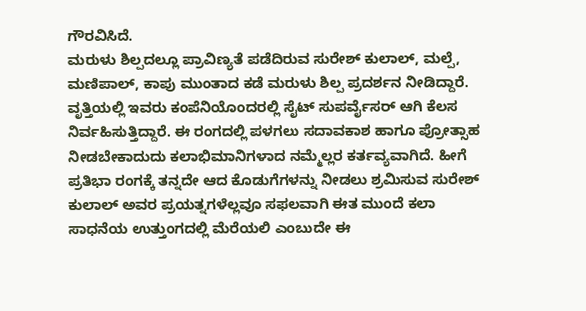ಗೌರವಿಸಿದೆ.
ಮರುಳು ಶಿಲ್ಪದಲ್ಲೂ ಪ್ರಾವಿಣ್ಯತೆ ಪಡೆದಿರುವ ಸುರೇಶ್ ಕುಲಾಲ್, ಮಲ್ಪೆ, ಮಣಿಪಾಲ್, ಕಾಪು ಮುಂತಾದ ಕಡೆ ಮರುಳು ಶಿಲ್ಪ ಪ್ರದರ್ಶನ ನೀಡಿದ್ದಾರೆ. ವೃತ್ತಿಯಲ್ಲಿ ಇವರು ಕಂಪೆನಿಯೊಂದರಲ್ಲಿ ಸೈಟ್ ಸುಪರ್ವೈಸರ್ ಆಗಿ ಕೆಲಸ ನಿರ್ವಹಿಸುತ್ತಿದ್ದಾರೆ. ಈ ರಂಗದಲ್ಲಿ ಪಳಗಲು ಸದಾವಕಾಶ ಹಾಗೂ ಪ್ರೋತ್ಸಾಹ ನೀಡಬೇಕಾದುದು ಕಲಾಭಿಮಾನಿಗಳಾದ ನಮ್ಮೆಲ್ಲರ ಕರ್ತವ್ಯವಾಗಿದೆ. ಹೀಗೆ ಪ್ರತಿಭಾ ರಂಗಕ್ಕೆ ತನ್ನದೇ ಆದ ಕೊಡುಗೆಗಳನ್ನು ನೀಡಲು ಶ್ರಮಿಸುವ ಸುರೇಶ್ ಕುಲಾಲ್ ಅವರ ಪ್ರಯತ್ನಗಳೆಲ್ಲವೂ ಸಫಲವಾಗಿ ಈತ ಮುಂದೆ ಕಲಾ ಸಾಧನೆಯ ಉತ್ತುಂಗದಲ್ಲಿ ಮೆರೆಯಲಿ ಎಂಬುದೇ ಈ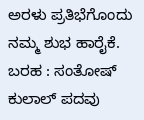ಅರಳು ಪ್ರತಿಭೆಗೊಂದು ನಮ್ಮ ಶುಭ ಹಾರೈಕೆ.
ಬರಹ : ಸಂತೋಷ್ ಕುಲಾಲ್ ಪದವು